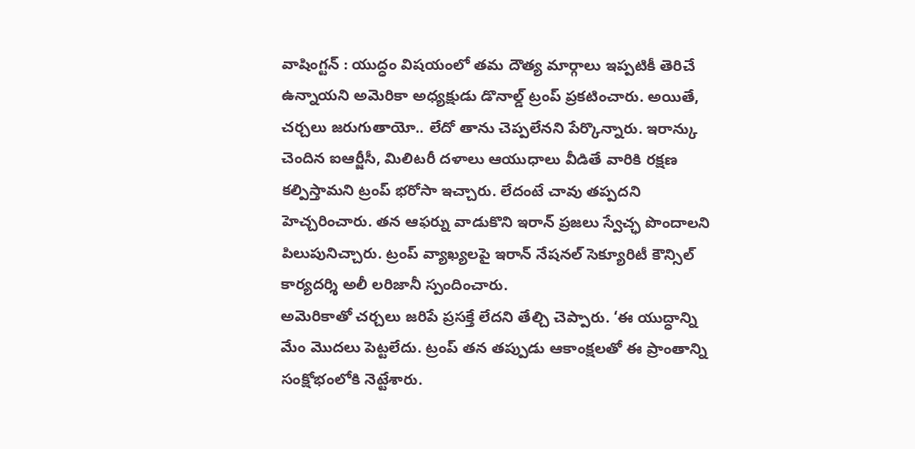వాషింగ్టన్ : యుద్ధం విషయంలో తమ దౌత్య మార్గాలు ఇప్పటికీ తెరిచే ఉన్నాయని అమెరికా అధ్యక్షుడు డొనాల్డ్ ట్రంప్ ప్రకటించారు. అయితే, చర్చలు జరుగుతాయో.. లేదో తాను చెప్పలేనని పేర్కొన్నారు. ఇరాన్కు చెందిన ఐఆర్జీసీ, మిలిటరీ దళాలు ఆయుధాలు వీడితే వారికి రక్షణ కల్పిస్తామని ట్రంప్ భరోసా ఇచ్చారు. లేదంటే చావు తప్పదని హెచ్చరించారు. తన ఆఫర్ను వాడుకొని ఇరాన్ ప్రజలు స్వేచ్ఛ పొందాలని పిలుపునిచ్చారు. ట్రంప్ వ్యాఖ్యలపై ఇరాన్ నేషనల్ సెక్యూరిటీ కౌన్సిల్ కార్యదర్శి అలీ లరిజానీ స్పందించారు.
అమెరికాతో చర్చలు జరిపే ప్రసక్తే లేదని తేల్చి చెప్పారు. ‘ఈ యుద్ధాన్ని మేం మొదలు పెట్టలేదు. ట్రంప్ తన తప్పుడు ఆకాంక్షలతో ఈ ప్రాంతాన్ని సంక్షోభంలోకి నెట్టేశారు.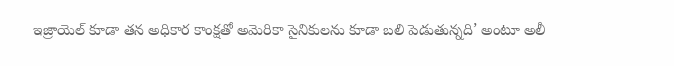ఇజ్రాయెల్ కూడా తన అధికార కాంక్షతో అమెరికా సైనికులను కూడా బలి పెడుతున్నది’ అంటూ అలీ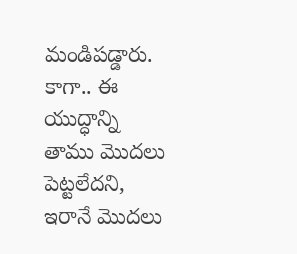మండిపడ్డారు. కాగా.. ఈ యుద్ధాన్ని తాము మొదలు పెట్టలేదని, ఇరానే మొదలు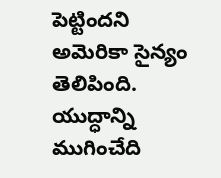పెట్టిందని అమెరికా సైన్యం తెలిపింది. యుద్ధాన్ని ముగించేది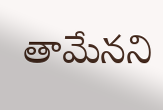తామేనని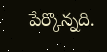పేర్కొన్నది.